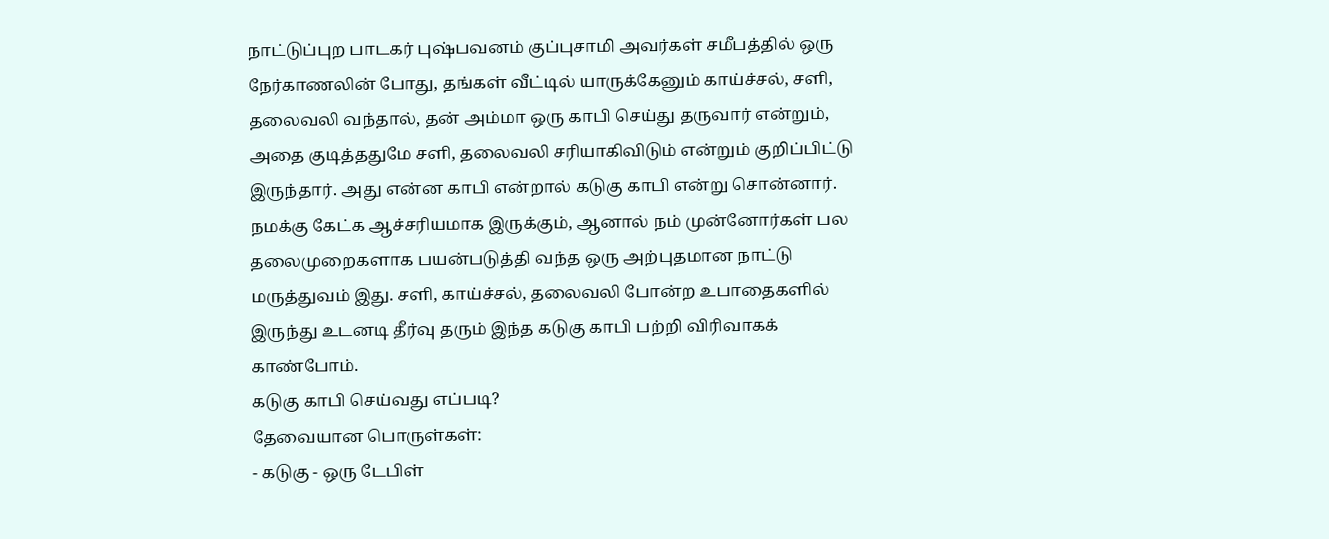நாட்டுப்புற பாடகர் புஷ்பவனம் குப்புசாமி அவர்கள் சமீபத்தில் ஒரு நேர்காணலின் போது, தங்கள் வீட்டில் யாருக்கேனும் காய்ச்சல், சளி, தலைவலி வந்தால், தன் அம்மா ஒரு காபி செய்து தருவார் என்றும், அதை குடித்ததுமே சளி, தலைவலி சரியாகிவிடும் என்றும் குறிப்பிட்டு இருந்தார். அது என்ன காபி என்றால் கடுகு காபி என்று சொன்னார். நமக்கு கேட்க ஆச்சரியமாக இருக்கும், ஆனால் நம் முன்னோர்கள் பல தலைமுறைகளாக பயன்படுத்தி வந்த ஒரு அற்புதமான நாட்டு மருத்துவம் இது. சளி, காய்ச்சல், தலைவலி போன்ற உபாதைகளில் இருந்து உடனடி தீர்வு தரும் இந்த கடுகு காபி பற்றி விரிவாகக் காண்போம்.
கடுகு காபி செய்வது எப்படி?
தேவையான பொருள்கள்:
- கடுகு - ஒரு டேபிள்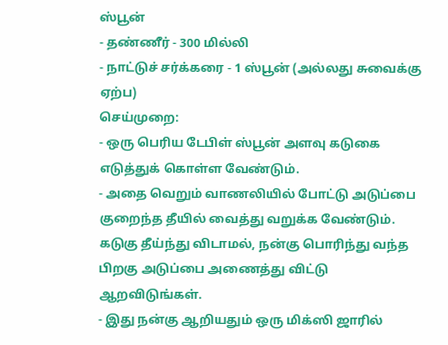ஸ்பூன்
- தண்ணீர் - 300 மில்லி
- நாட்டுச் சர்க்கரை - 1 ஸ்பூன் (அல்லது சுவைக்கு ஏற்ப)
செய்முறை:
- ஒரு பெரிய டேபிள் ஸ்பூன் அளவு கடுகை எடுத்துக் கொள்ள வேண்டும்.
- அதை வெறும் வாணலியில் போட்டு அடுப்பை குறைந்த தீயில் வைத்து வறுக்க வேண்டும். கடுகு தீய்ந்து விடாமல், நன்கு பொரிந்து வந்த பிறகு அடுப்பை அணைத்து விட்டு ஆறவிடுங்கள்.
- இது நன்கு ஆறியதும் ஒரு மிக்ஸி ஜாரில்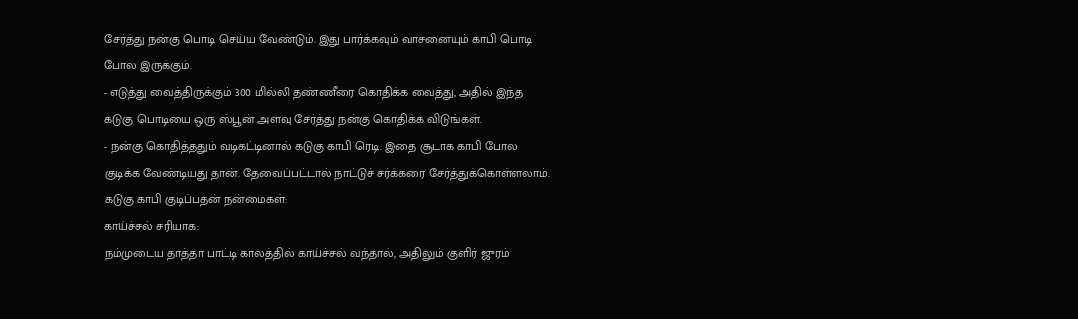சேர்த்து நன்கு பொடி செய்ய வேண்டும். இது பார்க்கவும் வாசனையும் காபி பொடி போல இருக்கும்.
- எடுத்து வைத்திருக்கும் 300 மில்லி தண்ணீரை கொதிக்க வைத்து, அதில் இந்த கடுகு பொடியை ஒரு ஸ்பூன் அளவு சேர்த்து நன்கு கொதிக்க விடுங்கள்.
- நன்கு கொதித்ததும் வடிகட்டினால் கடுகு காபி ரெடி. இதை சூடாக காபி போல குடிக்க வேண்டியது தான். தேவைப்பட்டால் நாட்டுச் சர்க்கரை சேர்த்துக்கொள்ளலாம்.
கடுகு காபி குடிப்பதன் நன்மைகள்:
காய்ச்சல் சரியாக:
நம்முடைய தாத்தா பாட்டி காலத்தில் காய்ச்சல் வந்தால், அதிலும் குளிர் ஜுரம்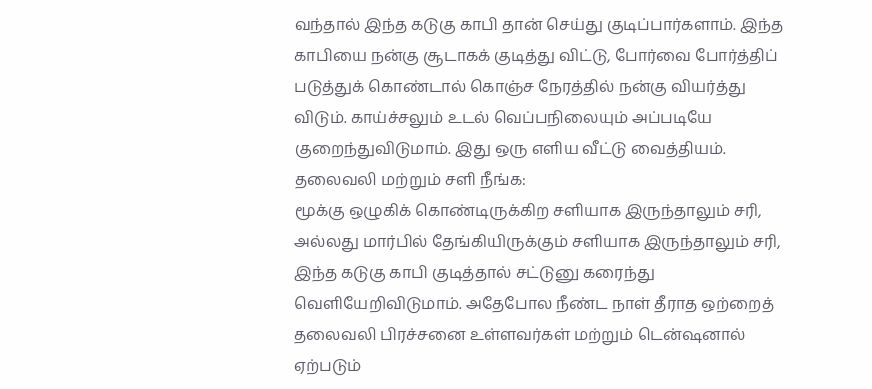வந்தால் இந்த கடுகு காபி தான் செய்து குடிப்பார்களாம். இந்த காபியை நன்கு சூடாகக் குடித்து விட்டு, போர்வை போர்த்திப் படுத்துக் கொண்டால் கொஞ்ச நேரத்தில் நன்கு வியர்த்து விடும். காய்ச்சலும் உடல் வெப்பநிலையும் அப்படியே குறைந்துவிடுமாம். இது ஒரு எளிய வீட்டு வைத்தியம்.
தலைவலி மற்றும் சளி நீங்க:
மூக்கு ஒழுகிக் கொண்டிருக்கிற சளியாக இருந்தாலும் சரி, அல்லது மார்பில் தேங்கியிருக்கும் சளியாக இருந்தாலும் சரி, இந்த கடுகு காபி குடித்தால் சட்டுனு கரைந்து வெளியேறிவிடுமாம். அதேபோல நீண்ட நாள் தீராத ஒற்றைத் தலைவலி பிரச்சனை உள்ளவர்கள் மற்றும் டென்ஷனால் ஏற்படும்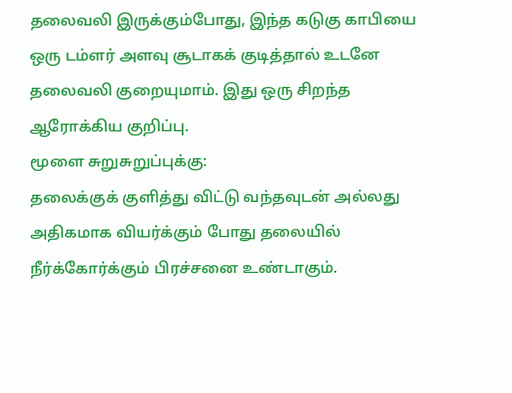தலைவலி இருக்கும்போது, இந்த கடுகு காபியை ஒரு டம்ளர் அளவு சூடாகக் குடித்தால் உடனே தலைவலி குறையுமாம். இது ஒரு சிறந்த ஆரோக்கிய குறிப்பு.
மூளை சுறுசுறுப்புக்கு:
தலைக்குக் குளித்து விட்டு வந்தவுடன் அல்லது அதிகமாக வியர்க்கும் போது தலையில் நீர்க்கோர்க்கும் பிரச்சனை உண்டாகும்.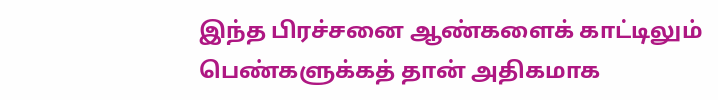இந்த பிரச்சனை ஆண்களைக் காட்டிலும் பெண்களுக்கத் தான் அதிகமாக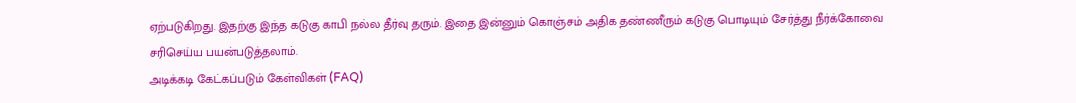ஏற்படுகிறது. இதற்கு இந்த கடுகு காபி நல்ல தீர்வு தரும். இதை இன்னும் கொஞ்சம் அதிக தண்ணீரும் கடுகு பொடியும் சேர்த்து நீர்க்கோவை சரிசெய்ய பயன்படுத்தலாம்.
அடிக்கடி கேட்கப்படும் கேள்விகள் (FAQ)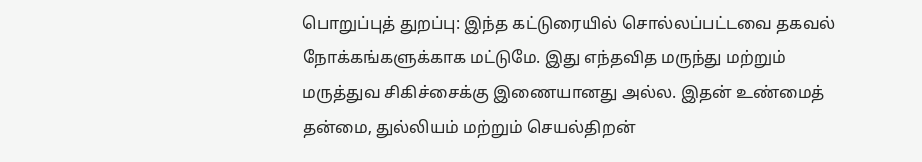பொறுப்புத் துறப்பு: இந்த கட்டுரையில் சொல்லப்பட்டவை தகவல் நோக்கங்களுக்காக மட்டுமே. இது எந்தவித மருந்து மற்றும் மருத்துவ சிகிச்சைக்கு இணையானது அல்ல. இதன் உண்மைத் தன்மை, துல்லியம் மற்றும் செயல்திறன்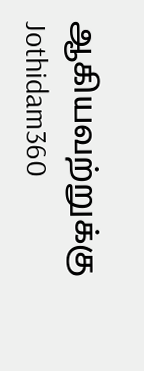ஆகியவற்றுக்கு Jothidam360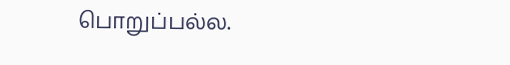பொறுப்பல்ல.